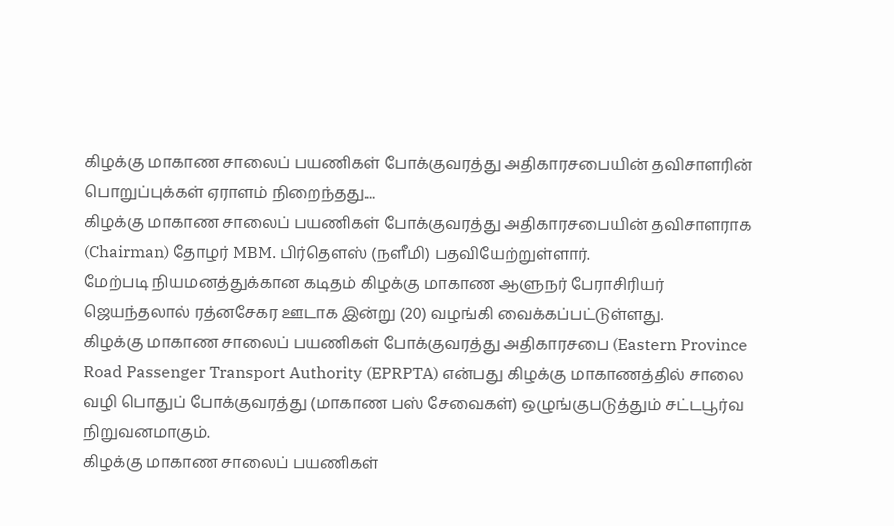கிழக்கு மாகாண சாலைப் பயணிகள் போக்குவரத்து அதிகாரசபையின் தவிசாளரின் பொறுப்புக்கள் ஏராளம் நிறைந்தது....
கிழக்கு மாகாண சாலைப் பயணிகள் போக்குவரத்து அதிகாரசபையின் தவிசாளராக (Chairman) தோழர் MBM. பிர்தௌஸ் (நளீமி) பதவியேற்றுள்ளார்.
மேற்படி நியமனத்துக்கான கடிதம் கிழக்கு மாகாண ஆளுநர் பேராசிரியர் ஜெயந்தலால் ரத்னசேகர ஊடாக இன்று (20) வழங்கி வைக்கப்பட்டுள்ளது.
கிழக்கு மாகாண சாலைப் பயணிகள் போக்குவரத்து அதிகாரசபை (Eastern Province Road Passenger Transport Authority (EPRPTA) என்பது கிழக்கு மாகாணத்தில் சாலை வழி பொதுப் போக்குவரத்து (மாகாண பஸ் சேவைகள்) ஒழுங்குபடுத்தும் சட்டபூர்வ நிறுவனமாகும்.
கிழக்கு மாகாண சாலைப் பயணிகள்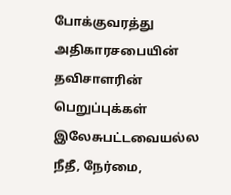போக்குவரத்து அதிகாரசபையின் தவிசாளரின் பெறுப்புக்கள் இலேசுபட்டவையல்ல நீதீ, நேர்மை,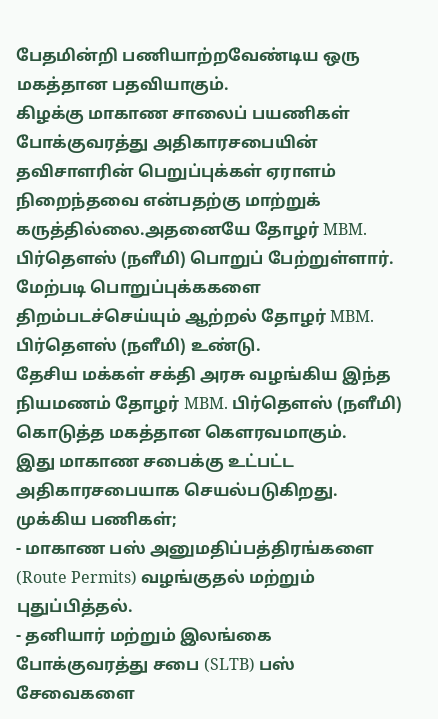பேதமின்றி பணியாற்றவேண்டிய ஒரு மகத்தான பதவியாகும்.
கிழக்கு மாகாண சாலைப் பயணிகள் போக்குவரத்து அதிகாரசபையின் தவிசாளரின் பெறுப்புக்கள் ஏராளம் நிறைந்தவை என்பதற்கு மாற்றுக் கருத்தில்லை.அதனையே தோழர் MBM. பிர்தௌஸ் (நளீமி) பொறுப் பேற்றுள்ளார்.
மேற்படி பொறுப்புக்ககளை திறம்படச்செய்யும் ஆற்றல் தோழர் MBM. பிர்தௌஸ் (நளீமி) உண்டு.
தேசிய மக்கள் சக்தி அரசு வழங்கிய இந்த நியமணம் தோழர் MBM. பிர்தௌஸ் (நளீமி) கொடுத்த மகத்தான கெளரவமாகும்.
இது மாகாண சபைக்கு உட்பட்ட அதிகாரசபையாக செயல்படுகிறது.
முக்கிய பணிகள்;
- மாகாண பஸ் அனுமதிப்பத்திரங்களை (Route Permits) வழங்குதல் மற்றும் புதுப்பித்தல்.
- தனியார் மற்றும் இலங்கை போக்குவரத்து சபை (SLTB) பஸ் சேவைகளை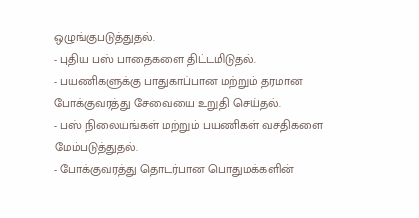ஒழுங்குபடுத்துதல்.
- புதிய பஸ் பாதைகளை திட்டமிடுதல்.
- பயணிகளுக்கு பாதுகாப்பான மற்றும் தரமான போக்குவரத்து சேவையை உறுதி செய்தல்.
- பஸ் நிலையங்கள் மற்றும் பயணிகள் வசதிகளை மேம்படுத்துதல்.
- போக்குவரத்து தொடர்பான பொதுமக்களின்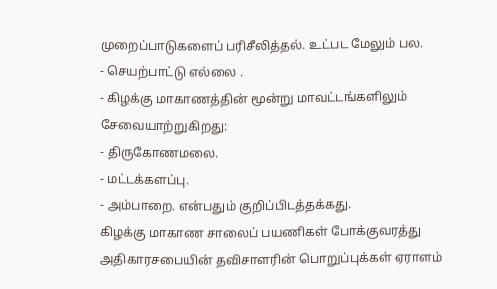முறைப்பாடுகளைப் பரிசீலித்தல். உட்பட மேலும் பல.
- செயற்பாட்டு எல்லை .
- கிழக்கு மாகாணத்தின் மூன்று மாவட்டங்களிலும் சேவையாற்றுகிறது:
- திருகோணமலை.
- மட்டக்களப்பு.
- அம்பாறை. என்பதும் குறிப்பிடத்தக்கது.
கிழக்கு மாகாண சாலைப் பயணிகள் போக்குவரத்து அதிகாரசபையின் தவிசாளரின் பொறுப்புக்கள் ஏராளம்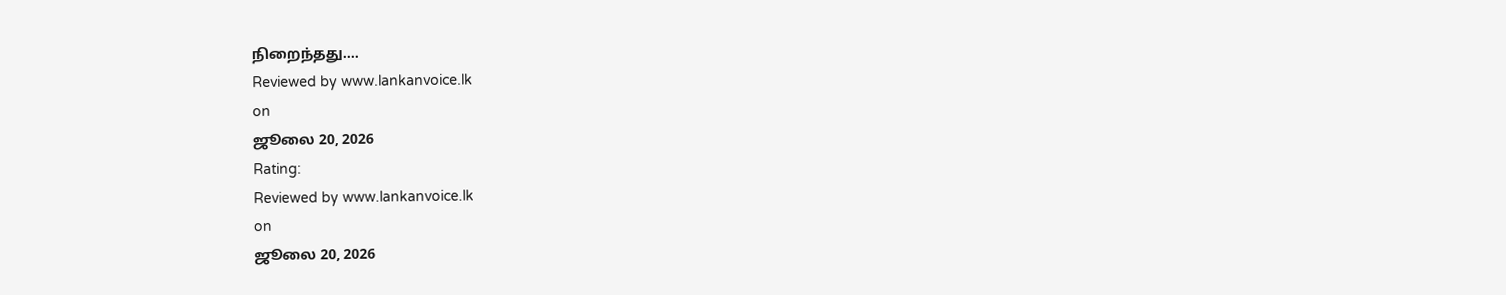நிறைந்தது....
Reviewed by www.lankanvoice.lk
on
ஜூலை 20, 2026
Rating:
Reviewed by www.lankanvoice.lk
on
ஜூலை 20, 2026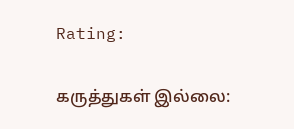Rating:

கருத்துகள் இல்லை: